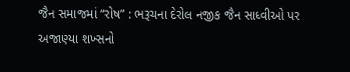જૈન સમાજમાં “રોષ” : ભરૂચના દેરોલ નજીક જૈન સાધ્વીઓ પર અજાણ્યા શખ્સનો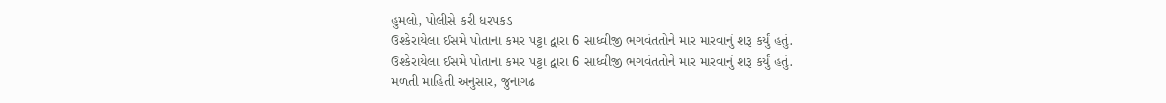હુમલો, પોલીસે કરી ધરપકડ
ઉશ્કેરાયેલા ઈસમે પોતાના કમર પટ્ટા દ્વારા 6 સાધ્વીજી ભગવંતતોને માર મારવાનું શરૂ કર્યું હતું.
ઉશ્કેરાયેલા ઈસમે પોતાના કમર પટ્ટા દ્વારા 6 સાધ્વીજી ભગવંતતોને માર મારવાનું શરૂ કર્યું હતું.
મળતી માહિતી અનુસાર, જુનાગઢ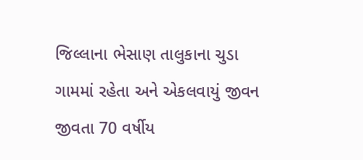જિલ્લાના ભેસાણ તાલુકાના ચુડા ગામમાં રહેતા અને એકલવાયું જીવન જીવતા 70 વર્ષીય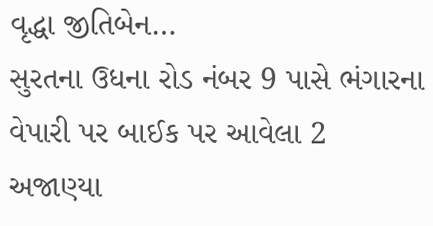વૃદ્ધા જીતિબેન…
સુરતના ઉધના રોડ નંબર 9 પાસે ભંગારના વેપારી પર બાઈક પર આવેલા 2 અજાણ્યા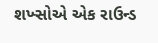શખ્સોએ એક રાઉન્ડ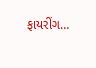ફાયરીંગ…